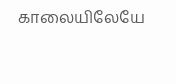காலையிலேயே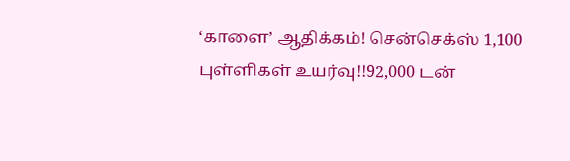‘காளை’ ஆதிக்கம்! சென்செக்ஸ் 1,100 புள்ளிகள் உயர்வு!!92,000 டன்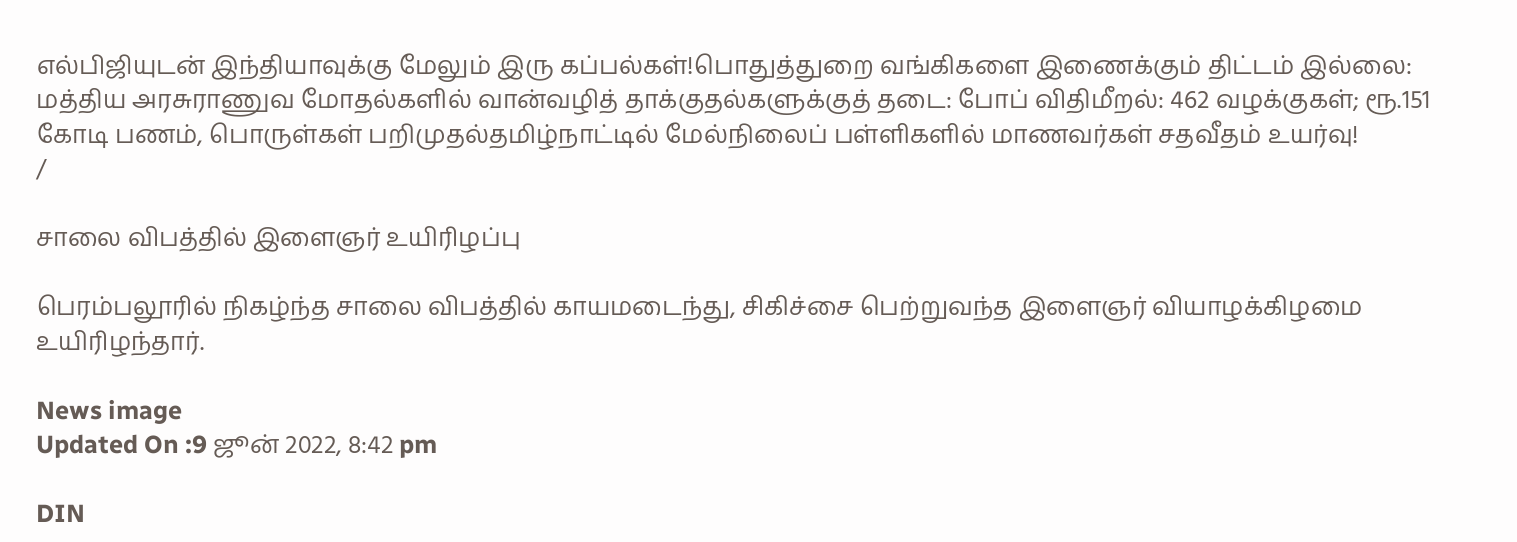எல்பிஜியுடன் இந்தியாவுக்கு மேலும் இரு கப்பல்கள்!பொதுத்துறை வங்கிகளை இணைக்கும் திட்டம் இல்லை: மத்திய அரசுராணுவ மோதல்களில் வான்வழித் தாக்குதல்களுக்குத் தடை: போப் விதிமீறல்: 462 வழக்குகள்; ரூ.151 கோடி பணம், பொருள்கள் பறிமுதல்தமிழ்நாட்டில் மேல்நிலைப் பள்ளிகளில் மாணவர்கள் சதவீதம் உயர்வு!
/

சாலை விபத்தில் இளைஞர் உயிரிழப்பு

பெரம்பலூரில் நிகழ்ந்த சாலை விபத்தில் காயமடைந்து, சிகிச்சை பெற்றுவந்த இளைஞர் வியாழக்கிழமை உயிரிழந்தார்.

News image
Updated On :9 ஜூன் 2022, 8:42 pm

DIN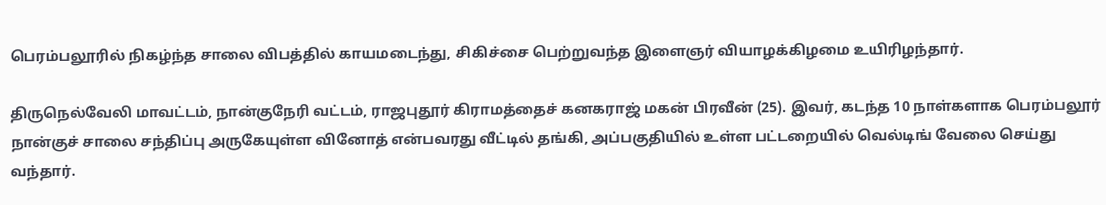பெரம்பலூரில் நிகழ்ந்த சாலை விபத்தில் காயமடைந்து, சிகிச்சை பெற்றுவந்த இளைஞர் வியாழக்கிழமை உயிரிழந்தார்.

திருநெல்வேலி மாவட்டம், நான்குநேரி வட்டம், ராஜபுதூர் கிராமத்தைச் கனகராஜ் மகன் பிரவீன் (25). இவர், கடந்த 10 நாள்களாக பெரம்பலூர் நான்குச் சாலை சந்திப்பு அருகேயுள்ள வினோத் என்பவரது வீட்டில் தங்கி, அப்பகுதியில் உள்ள பட்டறையில் வெல்டிங் வேலை செய்து வந்தார்.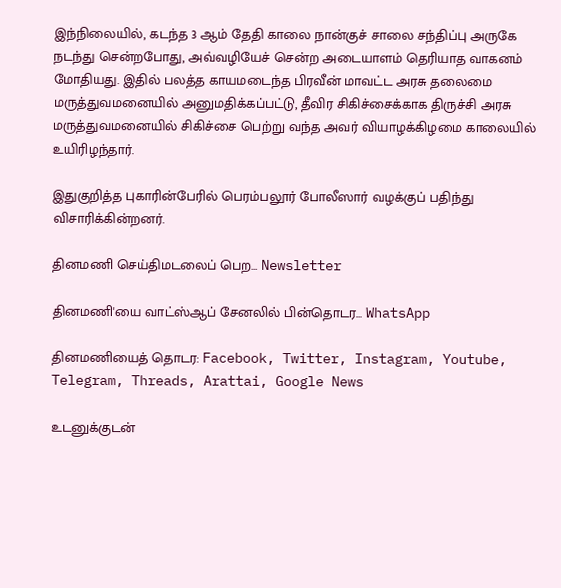இந்நிலையில், கடந்த 3 ஆம் தேதி காலை நான்குச் சாலை சந்திப்பு அருகே நடந்து சென்றபோது, அவ்வழியேச் சென்ற அடையாளம் தெரியாத வாகனம் மோதியது. இதில் பலத்த காயமடைந்த பிரவீன் மாவட்ட அரசு தலைமை மருத்துவமனையில் அனுமதிக்கப்பட்டு, தீவிர சிகிச்சைக்காக திருச்சி அரசு மருத்துவமனையில் சிகிச்சை பெற்று வந்த அவர் வியாழக்கிழமை காலையில் உயிரிழந்தார்.

இதுகுறித்த புகாரின்பேரில் பெரம்பலூர் போலீஸார் வழக்குப் பதிந்து விசாரிக்கின்றனர்.

தினமணி செய்திமடலைப் பெற... Newsletter

தினமணி'யை வாட்ஸ்ஆப் சேனலில் பின்தொடர... WhatsApp

தினமணியைத் தொடர: Facebook, Twitter, Instagram, Youtube, Telegram, Threads, Arattai, Google News

உடனுக்குடன்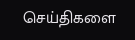செய்திகளை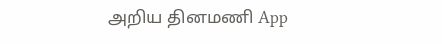அறிய தினமணி App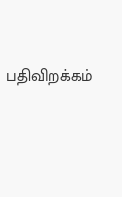பதிவிறக்கம்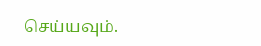செய்யவும்.